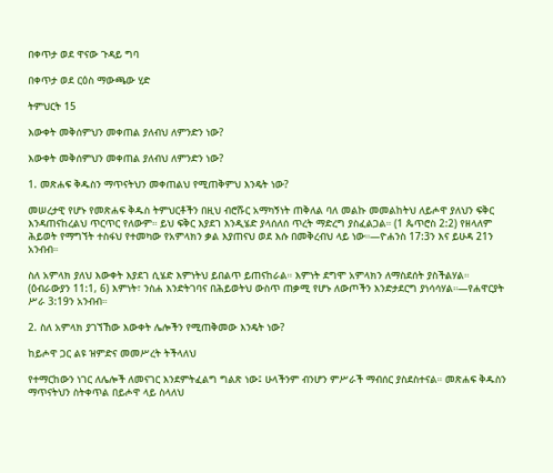በቀጥታ ወደ ዋናው ጉዳይ ግባ

በቀጥታ ወደ ርዕስ ማውጫው ሂድ

ትምህርት 15

እውቀት መቅሰምህን መቀጠል ያለብህ ለምንድን ነው?

እውቀት መቅሰምህን መቀጠል ያለብህ ለምንድን ነው?

1. መጽሐፍ ቅዱስን ማጥናትህን መቀጠልህ የሚጠቅምህ እንዴት ነው?

መሠረታዊ የሆኑ የመጽሐፍ ቅዱስ ትምህርቶችን በዚህ ብሮሹር አማካኝነት ጠቅለል ባለ መልኩ መመልከትህ ለይሖዋ ያለህን ፍቅር እንዳጠናከረልህ ጥርጥር የለውም። ይህ ፍቅር እያደገ እንዲሄድ ያላሰለሰ ጥረት ማድረግ ያስፈልጋል። (1 ጴጥሮስ 2:2) የዘላለም ሕይወት የማግኘት ተስፋህ የተመካው የአምላክን ቃል እያጠናህ ወደ እሱ በመቅረብህ ላይ ነው።—ዮሐንስ 17:3ን እና ይሁዳ 21ን አንብብ።

ስለ አምላክ ያለህ እውቀት እያደገ ሲሄድ እምነትህ ይበልጥ ይጠናከራል። እምነት ደግሞ አምላክን ለማስደሰት ያስችልሃል። (ዕብራውያን 11:1, 6) እምነት፣ ንስሐ እንድትገባና በሕይወትህ ውስጥ ጠቃሚ የሆኑ ለውጦችን እንድታደርግ ያነሳሳሃል።—የሐዋርያት ሥራ 3:19ን አንብብ።

2. ስለ አምላክ ያገኘኸው እውቀት ሌሎችን የሚጠቅመው እንዴት ነው?

ከይሖዋ ጋር ልዩ ዝምድና መመሥረት ትችላለህ

የተማርከውን ነገር ለሌሎች ለመናገር እንደምትፈልግ ግልጽ ነው፤ ሁላችንም ብንሆን ምሥራች ማብሰር ያስደስተናል። መጽሐፍ ቅዱስን ማጥናትህን ስትቀጥል በይሖዋ ላይ ስላለህ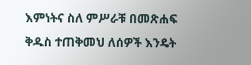እምነትና ስለ ምሥራቹ በመጽሐፍ ቅዱስ ተጠቅመህ ለሰዎች እንዴት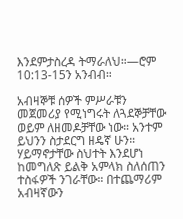እንደምታስረዳ ትማራለህ።—ሮም 10:13-15ን አንብብ።

አብዛኞቹ ሰዎች ምሥራቹን መጀመሪያ የሚነግሩት ለጓደኞቻቸው ወይም ለዘመዶቻቸው ነው። አንተም ይህንን ስታደርግ ዘዴኛ ሁን። ሃይማኖታቸው ስህተት እንደሆነ ከመግለጽ ይልቅ አምላክ ስለሰጠን ተስፋዎች ንገራቸው። በተጨማሪም አብዛኛውን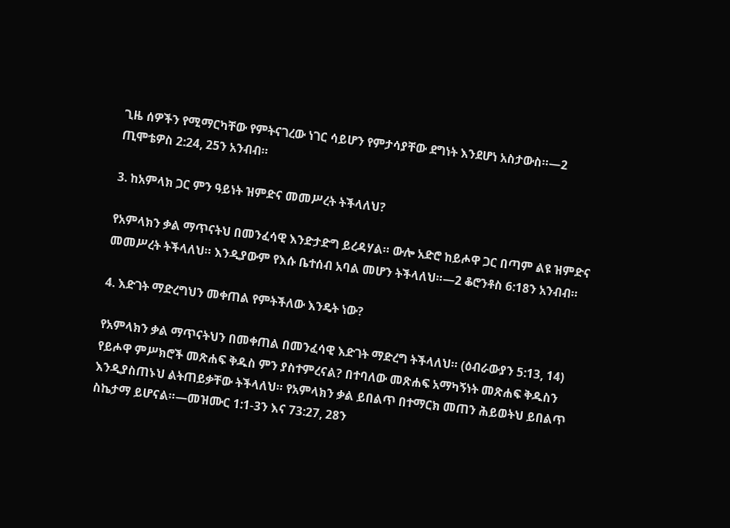ጊዜ ሰዎችን የሚማርካቸው የምትናገረው ነገር ሳይሆን የምታሳያቸው ደግነት እንደሆነ አስታውስ።—2 ጢሞቴዎስ 2:24, 25ን አንብብ።

3. ከአምላክ ጋር ምን ዓይነት ዝምድና መመሥረት ትችላለህ?

የአምላክን ቃል ማጥናትህ በመንፈሳዊ እንድታድግ ይረዳሃል። ውሎ አድሮ ከይሖዋ ጋር በጣም ልዩ ዝምድና መመሥረት ትችላለህ። እንዲያውም የእሱ ቤተሰብ አባል መሆን ትችላለህ።—2 ቆሮንቶስ 6:18ን አንብብ።

4. እድገት ማድረግህን መቀጠል የምትችለው እንዴት ነው?

የአምላክን ቃል ማጥናትህን በመቀጠል በመንፈሳዊ እድገት ማድረግ ትችላለህ። (ዕብራውያን 5:13, 14) የይሖዋ ምሥክሮች መጽሐፍ ቅዱስ ምን ያስተምረናል? በተባለው መጽሐፍ አማካኝነት መጽሐፍ ቅዱስን እንዲያስጠኑህ ልትጠይቃቸው ትችላለህ። የአምላክን ቃል ይበልጥ በተማርክ መጠን ሕይወትህ ይበልጥ ስኬታማ ይሆናል።—መዝሙር 1:1-3ን እና 73:27, 28ን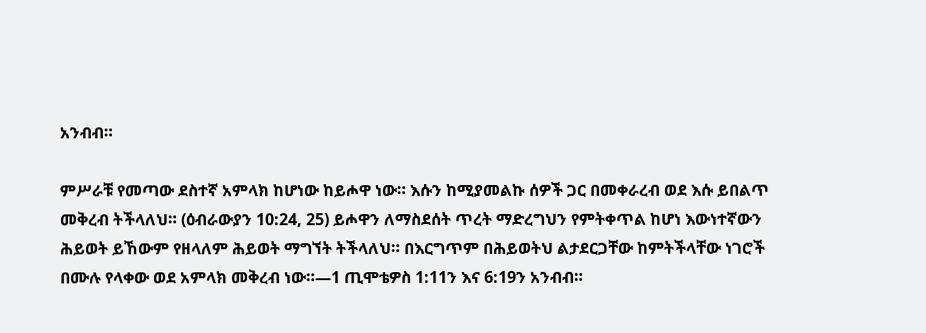አንብብ።

ምሥራቹ የመጣው ደስተኛ አምላክ ከሆነው ከይሖዋ ነው። እሱን ከሚያመልኩ ሰዎች ጋር በመቀራረብ ወደ እሱ ይበልጥ መቅረብ ትችላለህ። (ዕብራውያን 10:24, 25) ይሖዋን ለማስደሰት ጥረት ማድረግህን የምትቀጥል ከሆነ እውነተኛውን ሕይወት ይኸውም የዘላለም ሕይወት ማግኘት ትችላለህ። በእርግጥም በሕይወትህ ልታደርጋቸው ከምትችላቸው ነገሮች በሙሉ የላቀው ወደ አምላክ መቅረብ ነው።—1 ጢሞቴዎስ 1:11ን እና 6:19ን አንብብ።